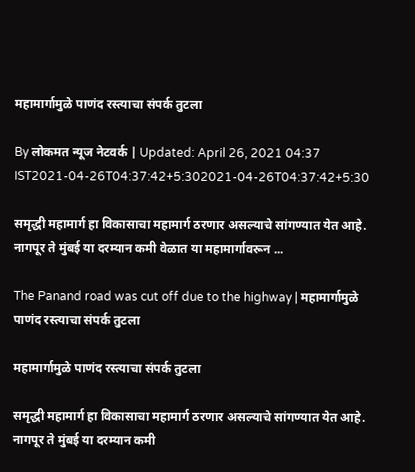महामार्गामुळे पाणंद रस्त्याचा संपर्क तुटला

By लोकमत न्यूज नेटवर्क | Updated: April 26, 2021 04:37 IST2021-04-26T04:37:42+5:302021-04-26T04:37:42+5:30

समृद्धी महामार्ग हा विकासाचा महामार्ग ठरणार असल्याचे सांगण्यात येत आहे. नागपूर ते मुंबई या दरम्यान कमी वेळात या महामार्गावरून ...

The Panand road was cut off due to the highway | महामार्गामुळे पाणंद रस्त्याचा संपर्क तुटला

महामार्गामुळे पाणंद रस्त्याचा संपर्क तुटला

समृद्धी महामार्ग हा विकासाचा महामार्ग ठरणार असल्याचे सांगण्यात येत आहे. नागपूर ते मुंबई या दरम्यान कमी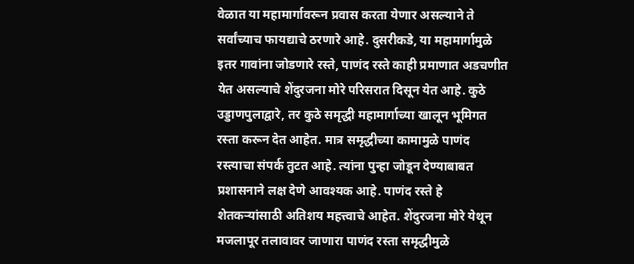वेळात या महामार्गावरून प्रवास करता येणार असल्याने ते सर्वांच्याच फायद्याचे ठरणारे आहे. दुसरीकडे, या महामार्गामुळे इतर गावांना जोडणारे रस्ते, पाणंद रस्ते काही प्रमाणात अडचणीत येत असल्याचे शेंदुरजना मोरे परिसरात दिसून येत आहे. कुठे उड्डाणपुलाद्वारे, तर कुठे समृद्धी महामार्गाच्या खालून भूमिगत रस्ता करून देत आहेत. मात्र समृद्धीच्या कामामुळे पाणंद रस्त्याचा संपर्क तुटत आहे. त्यांना पुन्हा जोडून देण्याबाबत प्रशासनाने लक्ष देणे आवश्यक आहे. पाणंद रस्ते हे शेतकऱ्यांसाठी अतिशय महत्त्वाचे आहेत. शेंदुरजना मोरे येथून मजलापूर तलावावर जाणारा पाणंद रस्ता समृद्धीमुळे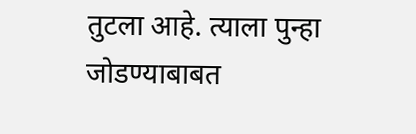तुटला आहे. त्याला पुन्हा जोडण्याबाबत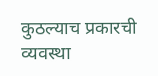कुठल्याच प्रकारची व्यवस्था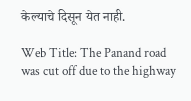केल्याचे दिसून येत नाही.

Web Title: The Panand road was cut off due to the highway